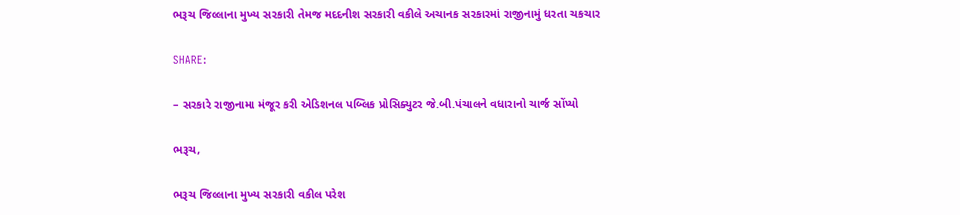ભરૂચ જિલ્લાના મુખ્ય સરકારી તેમજ મદદનીશ સરકારી વકીલે અચાનક સરકારમાં રાજીનામું ધરતા ચકચાર

SHARE:

– સરકારે રાજીનામા મંજૂર કરી એડિશનલ પબ્લિક પ્રોસિક્યુટર જે.બી.પંચાલને વધારાનો ચાર્જ સોંપ્યો

ભરૂચ,

ભરૂચ જિલ્લાના મુખ્ય સરકારી વકીલ પરેશ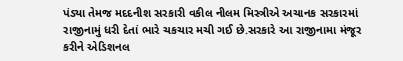પંડ્યા તેમજ મદદનીશ સરકારી વકીલ નીલમ મિસ્ત્રીએ અચાનક સરકારમાં રાજીનામું ધરી દેતાં ભારે ચકચાર મચી ગઈ છે.સરકારે આ રાજીનામા મંજૂર કરીને એડિશનલ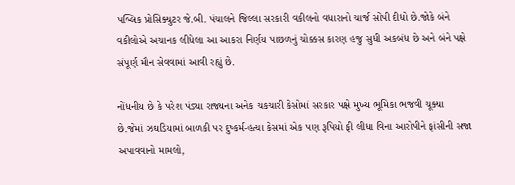પબ્લિક પ્રોસિક્યુટર જે.બી. પંચાલને જિલ્લા સરકારી વકીલનો વધારાનો ચાર્જ સોંપી દીધો છે.જોકે બંને વકીલોએ અચાનક લીધેલા આ આકરા નિર્ણય પાછળનું ચોક્કસ કારણ હજુ સુધી અકબંધ છે અને બંને પક્ષે સંપૂર્ણ મૌન સેવવામાં આવી રહ્યું છે.

નોંધનીય છે કે પરેશ પંડ્યા રાજ્યના અનેક ચકચારી કેસોમાં સરકાર પક્ષે મુખ્ય ભૂમિકા ભજવી ચૂક્યા છે.જેમાં ઝઘડિયામાં બાળકી પર દુષ્કર્મ-હત્યા કેસમાં એક પણ રૂપિયો ફી લીધા વિના આરોપીને ફાંસીની સજા અપાવવાનો મામલો,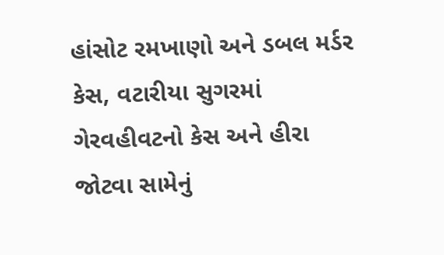હાંસોટ રમખાણો અને ડબલ મર્ડર કેસ, વટારીયા સુગરમાં ગેરવહીવટનો કેસ અને હીરા જોટવા સામેનું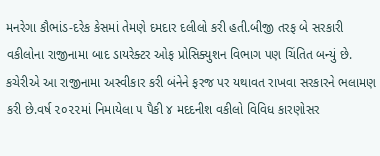મનરેગા કૌભાંડ-દરેક કેસમાં તેમણે દમદાર દલીલો કરી હતી.બીજી તરફ બે સરકારી વકીલોના રાજીનામા બાદ ડાયરેક્ટર ઓફ પ્રોસિક્યુશન વિભાગ પણ ચિંતિત બન્યું છે. કચેરીએ આ રાજીનામા અસ્વીકાર કરી બંનેને ફરજ પર યથાવત રાખવા સરકારને ભલામણ કરી છે.વર્ષ ૨૦૨૨માં નિમાયેલા ૫ પૈકી ૪ મદદનીશ વકીલો વિવિધ કારણોસર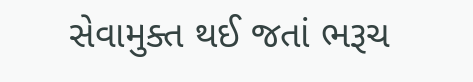સેવામુક્ત થઈ જતાં ભરૂચ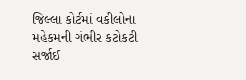જિલ્લા કોર્ટમાં વકીલોના મહેકમની ગંભીર કટોકટી સર્જાઈ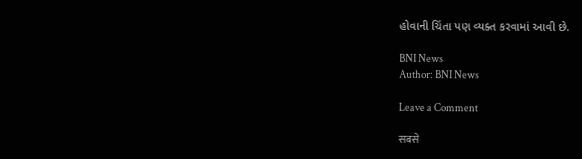હોવાની ચિંતા પણ વ્યક્ત કરવામાં આવી છે.

BNI News
Author: BNI News

Leave a Comment

सबसे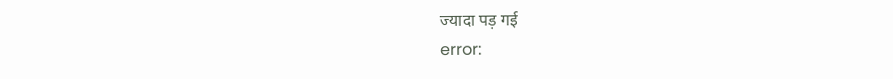ज्यादा पड़ गई
error: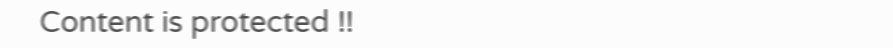Content is protected !!